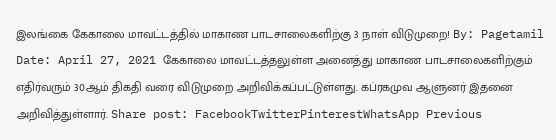இலங்கை கேகாலை மாவட்டத்தில் மாகாண பாடசாலைகளிற்கு 3 நாள் விடுமுறை! By: Pagetamil Date: April 27, 2021 கேகாலை மாவட்டத்தலுள்ள அனைத்து மாகாண பாடசாலைகளிற்கும் எதிர்வரும் 30ஆம் திகதி வரை விடுமுறை அறிவிக்கப்பட்டுள்ளது. கப்ரகமுவ ஆளுனர் இதனை அறிவித்துள்ளார். Share post: FacebookTwitterPinterestWhatsApp Previous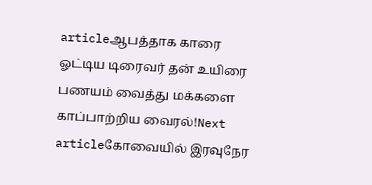articleஆபத்தாக காரை ஓட்டிய டிரைவர் தன் உயிரை பணயம் வைத்து மக்களை காப்பாற்றிய வைரல்!Next articleகோவையில் இரவுநேர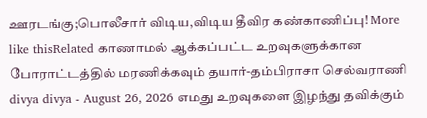ஊரடங்கு;பொலீசார் விடிய,விடிய தீவிர கண்காணிப்பு! More like thisRelated காணாமல் ஆக்கப்பட்ட உறவுகளுக்கான போராட்டத்தில் மரணிக்கவும் தயார்-தம்பிராசா செல்வராணி divya divya - August 26, 2026 எமது உறவுகளை இழந்து தவிக்கும்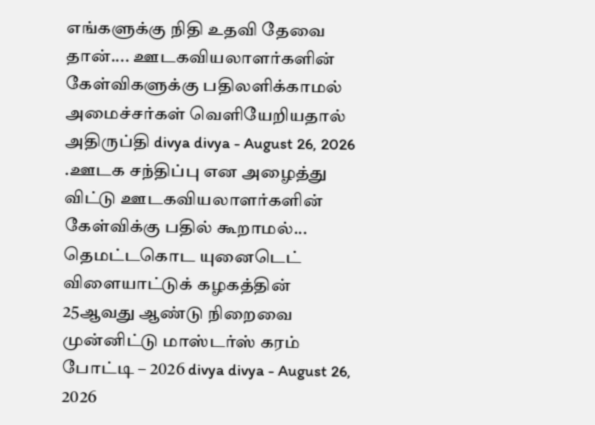எங்களுக்கு நிதி உதவி தேவை தான்.... ஊடகவியலாளர்களின் கேள்விகளுக்கு பதிலளிக்காமல் அமைச்சர்கள் வெளியேறியதால் அதிருப்தி divya divya - August 26, 2026 .ஊடக சந்திப்பு என அழைத்து விட்டு ஊடகவியலாளர்களின் கேள்விக்கு பதில் கூறாமல்... தெமட்டகொட யுனைடெட் விளையாட்டுக் கழகத்தின் 25ஆவது ஆண்டு நிறைவை முன்னிட்டு மாஸ்டர்ஸ் கரம் போட்டி – 2026 divya divya - August 26, 2026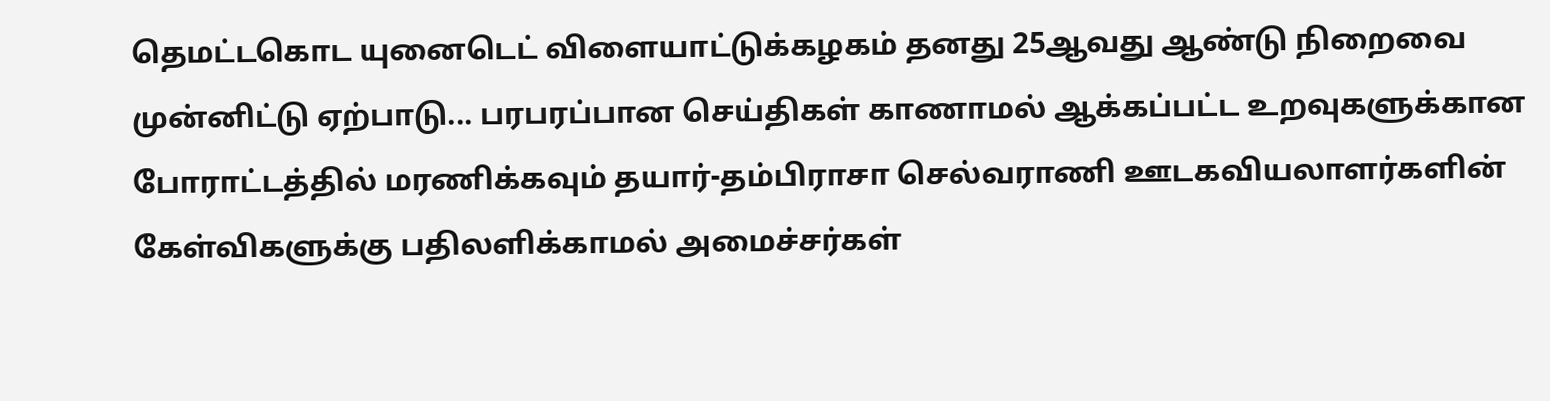தெமட்டகொட யுனைடெட் விளையாட்டுக்கழகம் தனது 25ஆவது ஆண்டு நிறைவை முன்னிட்டு ஏற்பாடு... பரபரப்பான செய்திகள் காணாமல் ஆக்கப்பட்ட உறவுகளுக்கான போராட்டத்தில் மரணிக்கவும் தயார்-தம்பிராசா செல்வராணி ஊடகவியலாளர்களின் கேள்விகளுக்கு பதிலளிக்காமல் அமைச்சர்கள்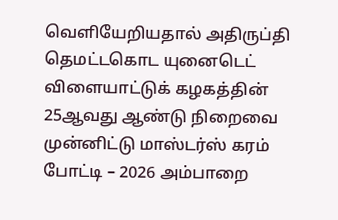வெளியேறியதால் அதிருப்தி தெமட்டகொட யுனைடெட் விளையாட்டுக் கழகத்தின் 25ஆவது ஆண்டு நிறைவை முன்னிட்டு மாஸ்டர்ஸ் கரம் போட்டி – 2026 அம்பாறை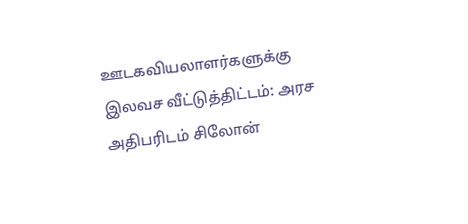ஊடகவியலாளர்களுக்கு இலவச வீட்டுத்திட்டம்: அரச அதிபரிடம் சிலோன்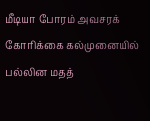மீடியா போரம் அவசரக் கோரிக்கை கல்முனையில் பல்லின மதத்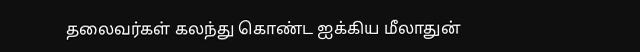தலைவர்கள் கலந்து கொண்ட ஐக்கிய மீலாதுன்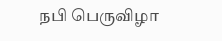நபி பெருவிழா